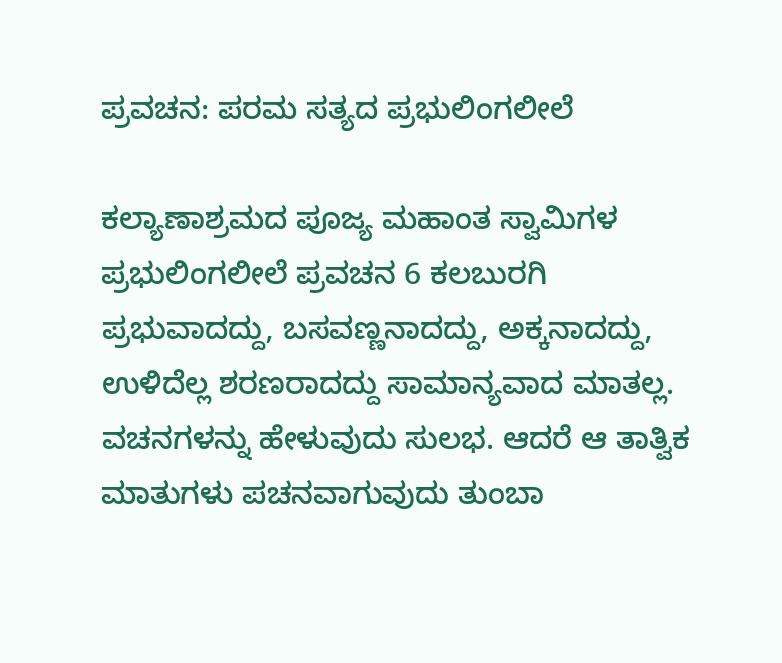ಪ್ರವಚನ: ಪರಮ ಸತ್ಯದ ಪ್ರಭುಲಿಂಗಲೀಲೆ

ಕಲ್ಯಾಣಾಶ್ರಮದ ಪೂಜ್ಯ ಮಹಾಂತ ಸ್ವಾಮಿಗಳ ಪ್ರಭುಲಿಂಗಲೀಲೆ ಪ್ರವಚನ 6 ಕಲಬುರಗಿ ಪ್ರಭುವಾದದ್ದು, ಬಸವಣ್ಣನಾದದ್ದು, ಅಕ್ಕನಾದದ್ದು, ಉಳಿದೆಲ್ಲ ಶರಣರಾದದ್ದು ಸಾಮಾನ್ಯವಾದ ಮಾತಲ್ಲ. ವಚನಗಳನ್ನು ಹೇಳುವುದು ಸುಲಭ. ಆದರೆ ಆ ತಾತ್ವಿಕ ಮಾತುಗಳು ಪಚನವಾಗುವುದು ತುಂಬಾ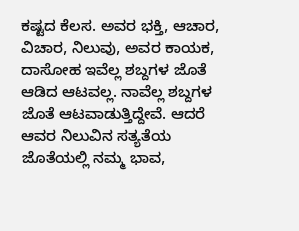ಕಷ್ಟದ ಕೆಲಸ. ಅವರ ಭಕ್ತಿ, ಆಚಾರ, ವಿಚಾರ, ನಿಲುವು, ಅವರ ಕಾಯಕ, ದಾಸೋಹ ಇವೆಲ್ಲ ಶಬ್ದಗಳ ಜೊತೆ ಆಡಿದ ಆಟವಲ್ಲ. ನಾವೆಲ್ಲ ಶಬ್ದಗಳ ಜೊತೆ ಆಟವಾಡುತ್ತಿದ್ದೇವೆ. ಆದರೆ ಆವರ ನಿಲುವಿನ ಸತ್ಯತೆಯ ಜೊತೆಯಲ್ಲಿ ನಮ್ಮ ಭಾವ,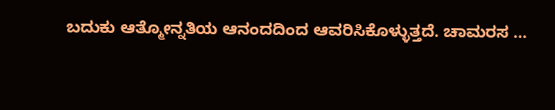ಬದುಕು ಆತ್ಮೋನ್ನತಿಯ ಆನಂದದಿಂದ ಆವರಿಸಿಕೊಳ್ಳುತ್ತದೆ. ಚಾಮರಸ …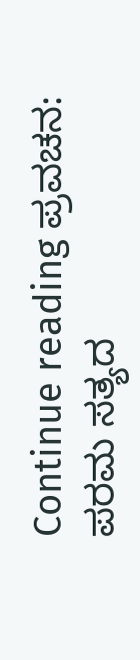Continue reading ಪ್ರವಚನ: ಪರಮ ಸತ್ಯದ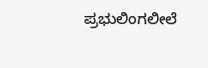ಪ್ರಭುಲಿಂಗಲೀಲೆ